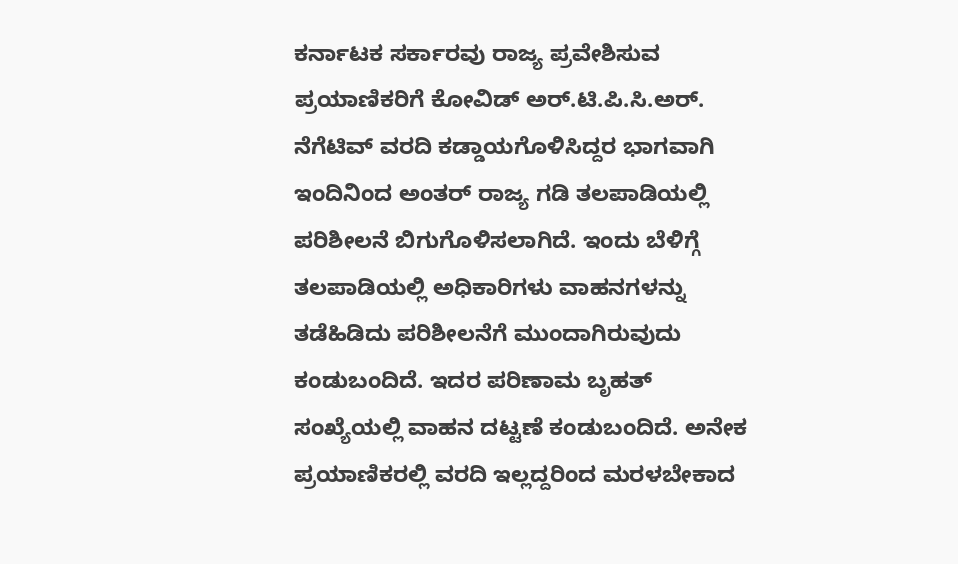ಕರ್ನಾಟಕ ಸರ್ಕಾರವು ರಾಜ್ಯ ಪ್ರವೇಶಿಸುವ ಪ್ರಯಾಣಿಕರಿಗೆ ಕೋವಿಡ್ ಅರ್.ಟಿ.ಪಿ.ಸಿ.ಅರ್. ನೆಗೆಟಿವ್ ವರದಿ ಕಡ್ಡಾಯಗೊಳಿಸಿದ್ದರ ಭಾಗವಾಗಿ ಇಂದಿನಿಂದ ಅಂತರ್ ರಾಜ್ಯ ಗಡಿ ತಲಪಾಡಿಯಲ್ಲಿ ಪರಿಶೀಲನೆ ಬಿಗುಗೊಳಿಸಲಾಗಿದೆ. ಇಂದು ಬೆಳಿಗ್ಗೆ ತಲಪಾಡಿಯಲ್ಲಿ ಅಧಿಕಾರಿಗಳು ವಾಹನಗಳನ್ನು ತಡೆಹಿಡಿದು ಪರಿಶೀಲನೆಗೆ ಮುಂದಾಗಿರುವುದು ಕಂಡುಬಂದಿದೆ. ಇದರ ಪರಿಣಾಮ ಬೃಹತ್ ಸಂಖ್ಯೆಯಲ್ಲಿ ವಾಹನ ದಟ್ಟಣೆ ಕಂಡುಬಂದಿದೆ. ಅನೇಕ ಪ್ರಯಾಣಿಕರಲ್ಲಿ ವರದಿ ಇಲ್ಲದ್ದರಿಂದ ಮರಳಬೇಕಾದ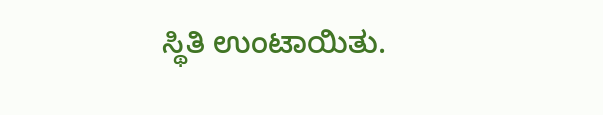ಸ್ಥಿತಿ ಉಂಟಾಯಿತು.